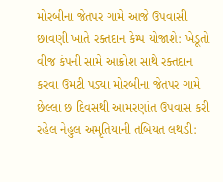મોરબીના જેતપર ગામે આજે ઉપવાસી છાવણી ખાતે રક્તદાન કેમ્પ યોજાશે: ખેડૂતો વીજ કંપની સામે આક્રોશ સાથે રક્તદાન કરવા ઉમટી પડ્યા મોરબીના જેતપર ગામે છેલ્લા છ દિવસથી આમરણાંત ઉપવાસ કરી રહેલ નેહુલ અમૃતિયાની તબિયત લથડી: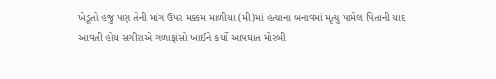ખેડૂતો હજુ પણ તેની માંગ ઉપર મક્કમ માળીયા (મી)માં હત્યાના બનાવમાં મૃત્યુ પામેલ પિતાની યાદ આવતી હોય સગીરાએ ગળાફાંસો ખાઈને કર્યો આપઘાત મોરબી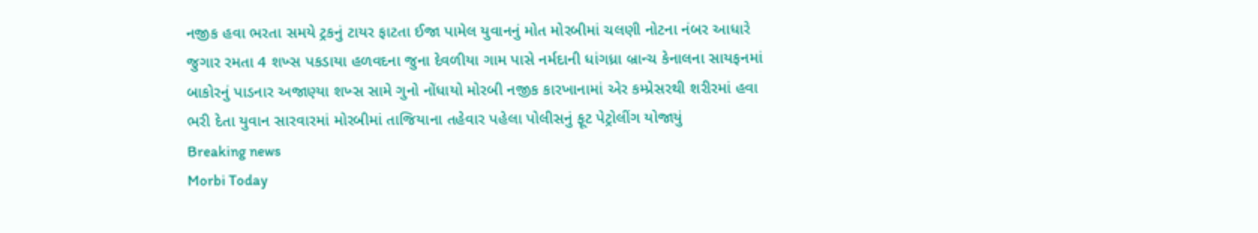નજીક હવા ભરતા સમયે ટ્રકનું ટાયર ફાટતા ઈજા પામેલ યુવાનનું મોત મોરબીમાં ચલણી નોટના નંબર આધારે જુગાર રમતા 4 શખ્સ પકડાયા હળવદના જુના દેવળીયા ગામ પાસે નર્મદાની ધાંગધ્રા બ્રાન્ચ કેનાલના સાયફનમાં બાકોરનું પાડનાર અજાણ્યા શખ્સ સામે ગુનો નોંધાયો મોરબી નજીક કારખાનામાં એર કમ્પ્રેસરથી શરીરમાં હવા ભરી દેતા યુવાન સારવારમાં મોરબીમાં તાજિયાના તહેવાર પહેલા પોલીસનું ફૂટ પેટ્રોલીંગ યોજાયું
Breaking news
Morbi Today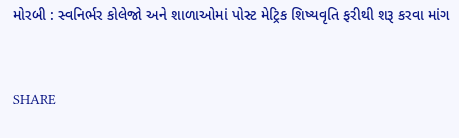મોરબી : સ્વનિર્ભર કોલેજો અને શાળાઓમાં પોસ્ટ મેટ્રિક શિષ્યવૃતિ ફરીથી શરૂ કરવા માંગ


SHARE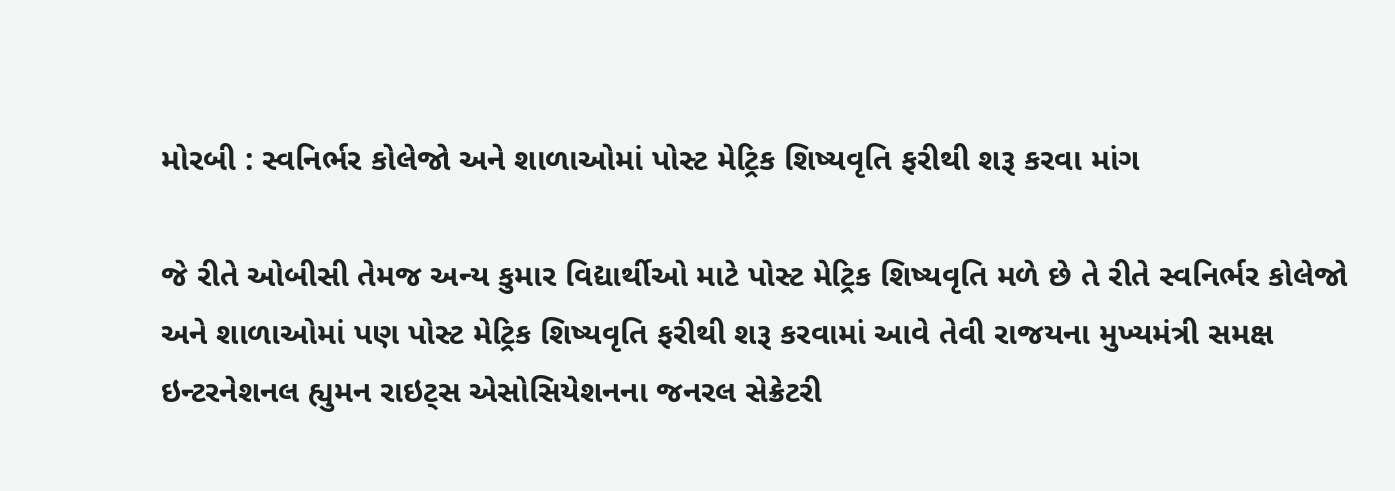મોરબી : સ્વનિર્ભર કોલેજો અને શાળાઓમાં પોસ્ટ મેટ્રિક શિષ્યવૃતિ ફરીથી શરૂ કરવા માંગ

જે રીતે ઓબીસી તેમજ અન્ય કુમાર વિદ્યાર્થીઓ માટે પોસ્ટ મેટ્રિક શિષ્યવૃતિ મળે છે તે રીતે સ્વનિર્ભર કોલેજો અને શાળાઓમાં પણ પોસ્ટ મેટ્રિક શિષ્યવૃતિ ફરીથી શરૂ કરવામાં આવે તેવી રાજયના મુખ્યમંત્રી સમક્ષ ઇન્ટરનેશનલ હ્યુમન રાઇટ્સ એસોસિયેશનના જનરલ સેક્રેટરી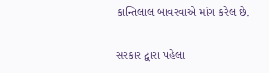કાન્તિલાલ બાવરવાએ માંગ કરેલ છે.

સરકાર દ્વારા પહેલા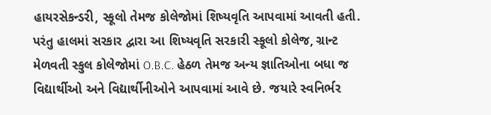હાયરસેકન્ડરી, સ્કૂલો તેમજ કોલેજોમાં શિષ્યવૃતિ આપવામાં આવતી હતી. પરંતુ હાલમાં સરકાર દ્વારા આ શિષ્યવૃતિ સરકારી સ્કૂલો કોલેજ, ગ્રાન્ટ મેળવતી સ્કુલ કોલેજોમાં O.B.C. હેઠળ તેમજ અન્ય જ્ઞાતિઓના બધા જ વિદ્યાર્થીઓ અને વિદ્યાર્થીનીઓને આપવામાં આવે છે. જયારે સ્વનિર્ભર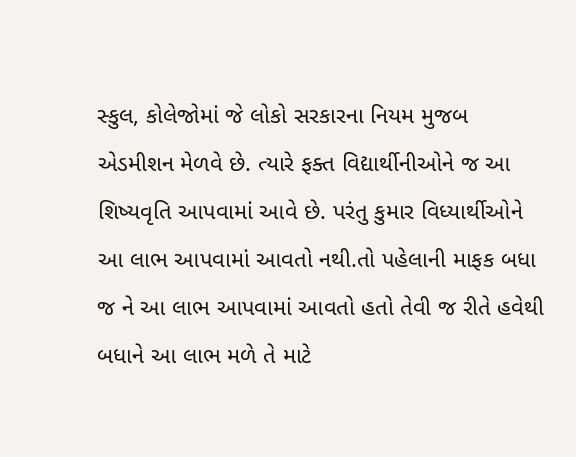સ્કુલ, કોલેજોમાં જે લોકો સરકારના નિયમ મુજબ એડમીશન મેળવે છે. ત્યારે ફક્ત વિદ્યાર્થીનીઓને જ આ શિષ્યવૃતિ આપવામાં આવે છે. પરંતુ કુમાર વિધ્યાર્થીઓને આ લાભ આપવામાં આવતો નથી.તો પહેલાની માફક બધા જ ને આ લાભ આપવામાં આવતો હતો તેવી જ રીતે હવેથી બધાને આ લાભ મળે તે માટે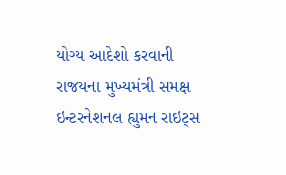યોગ્ય આદેશો કરવાની રાજયના મુખ્યમંત્રી સમક્ષ ઇન્ટરનેશનલ હ્યુમન રાઇટ્સ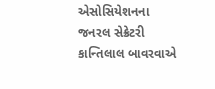એસોસિયેશનના જનરલ સેક્રેટરી કાન્તિલાલ બાવરવાએ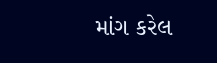માંગ કરેલ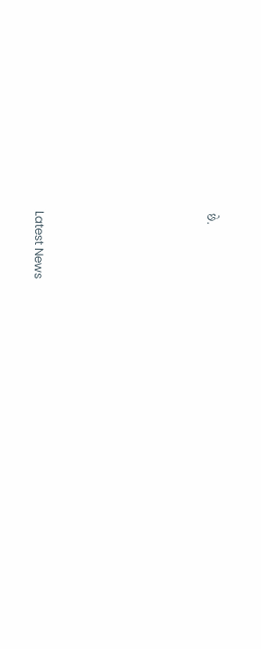છે.






Latest News